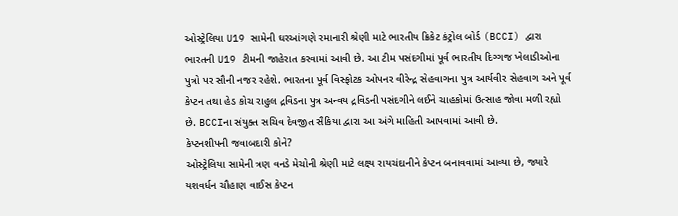ઓસ્ટ્રેલિયા U19 સામેની ઘરઆંગણે રમાનારી શ્રેણી માટે ભારતીય ક્રિકેટ કંટ્રોલ બોર્ડ (BCCI) દ્વારા ભારતની U19 ટીમની જાહેરાત કરવામાં આવી છે. આ ટીમ પસંદગીમાં પૂર્વ ભારતીય દિગ્ગજ ખેલાડીઓના પુત્રો પર સૌની નજર રહેશે. ભારતના પૂર્વ વિસ્ફોટક ઓપનર વીરેન્દ્ર સેહવાગના પુત્ર આર્યવીર સેહવાગ અને પૂર્વ કેપ્ટન તથા હેડ કોચ રાહુલ દ્રવિડના પુત્ર અન્વય દ્રવિડની પસંદગીને લઈને ચાહકોમાં ઉત્સાહ જોવા મળી રહ્યો છે. BCCIના સંયુક્ત સચિવ દેવજીત સૈકિયા દ્વારા આ અંગે માહિતી આપવામાં આવી છે.
કેપ્ટનશીપની જવાબદારી કોને?
ઓસ્ટ્રેલિયા સામેની ત્રણ વનડે મેચોની શ્રેણી માટે લક્ષ્ય રાયચંદાનીને કેપ્ટન બનાવવામાં આવ્યા છે, જ્યારે યશવર્ધન ચૌહાણ વાઈસ કેપ્ટન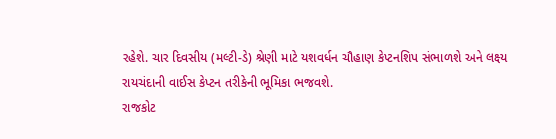રહેશે. ચાર દિવસીય (મલ્ટી-ડે) શ્રેણી માટે યશવર્ધન ચૌહાણ કેપ્ટનશિપ સંભાળશે અને લક્ષ્ય રાયચંદાની વાઈસ કેપ્ટન તરીકેની ભૂમિકા ભજવશે.
રાજકોટ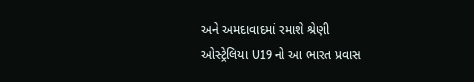અને અમદાવાદમાં રમાશે શ્રેણી
ઓસ્ટ્રેલિયા U19 નો આ ભારત પ્રવાસ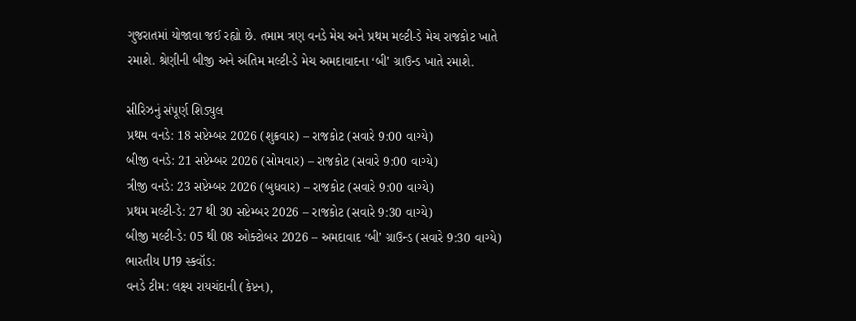ગુજરાતમાં યોજાવા જઈ રહ્યો છે. તમામ ત્રણ વનડે મેચ અને પ્રથમ મલ્ટી-ડે મેચ રાજકોટ ખાતે રમાશે. શ્રેણીની બીજી અને અંતિમ મલ્ટી-ડે મેચ અમદાવાદના ‘બી’ ગ્રાઉન્ડ ખાતે રમાશે.

સીરિઝનું સંપૂર્ણ શિડ્યુલ
પ્રથમ વનડે: 18 સપ્ટેમ્બર 2026 (શુક્રવાર) – રાજકોટ (સવારે 9:00 વાગ્યે)
બીજી વનડે: 21 સપ્ટેમ્બર 2026 (સોમવાર) – રાજકોટ (સવારે 9:00 વાગ્યે)
ત્રીજી વનડે: 23 સપ્ટેમ્બર 2026 (બુધવાર) – રાજકોટ (સવારે 9:00 વાગ્યે)
પ્રથમ મલ્ટી-ડે: 27 થી 30 સપ્ટેમ્બર 2026 – રાજકોટ (સવારે 9:30 વાગ્યે)
બીજી મલ્ટી-ડે: 05 થી 08 ઓક્ટોબર 2026 – અમદાવાદ ‘બી’ ગ્રાઉન્ડ (સવારે 9:30 વાગ્યે)
ભારતીય U19 સ્કવૉડ:
વનડે ટીમ: લક્ષ્ય રાયચંદાની (કેપ્ટન),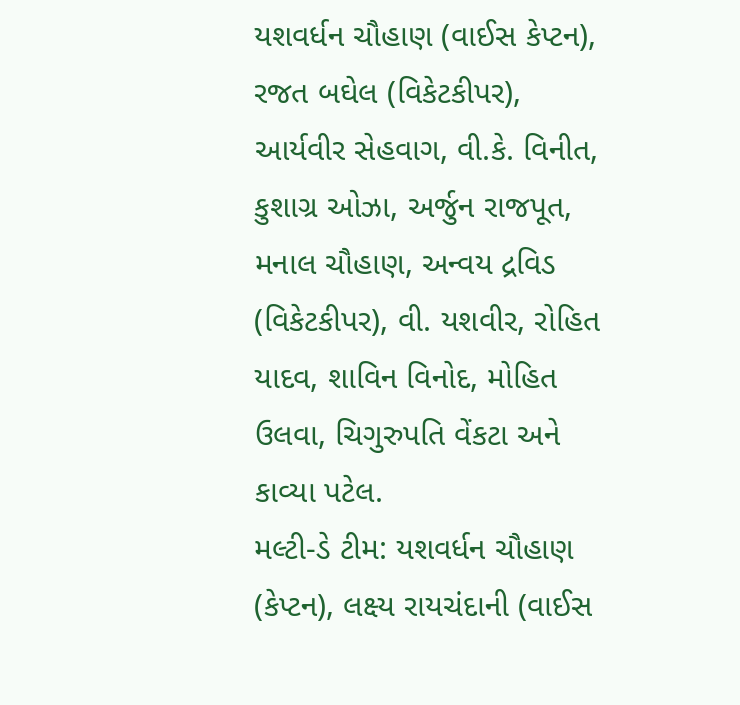યશવર્ધન ચૌહાણ (વાઈસ કેપ્ટન), રજત બઘેલ (વિકેટકીપર), આર્યવીર સેહવાગ, વી.કે. વિનીત, કુશાગ્ર ઓઝા, અર્જુન રાજપૂત, મનાલ ચૌહાણ, અન્વય દ્રવિડ (વિકેટકીપર), વી. યશવીર, રોહિત યાદવ, શાવિન વિનોદ, મોહિત ઉલવા, ચિગુરુપતિ વેંકટા અને કાવ્યા પટેલ.
મલ્ટી-ડે ટીમ: યશવર્ધન ચૌહાણ (કેપ્ટન), લક્ષ્ય રાયચંદાની (વાઈસ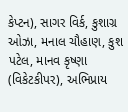કેપ્ટન), સાગર વિર્ક, કુશાગ્ર ઓઝા, મનાલ ચૌહાણ, કુશ પટેલ, માનવ કૃષ્ણા (વિકેટકીપર), અભિપ્રાય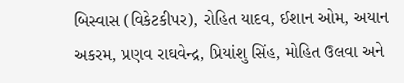બિસ્વાસ (વિકેટકીપર), રોહિત યાદવ, ઈશાન ઓમ, અયાન અકરમ, પ્રણવ રાઘવેન્દ્ર, પ્રિયાંશુ સિંહ, મોહિત ઉલવા અને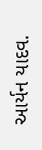આર્યન યાદવ.